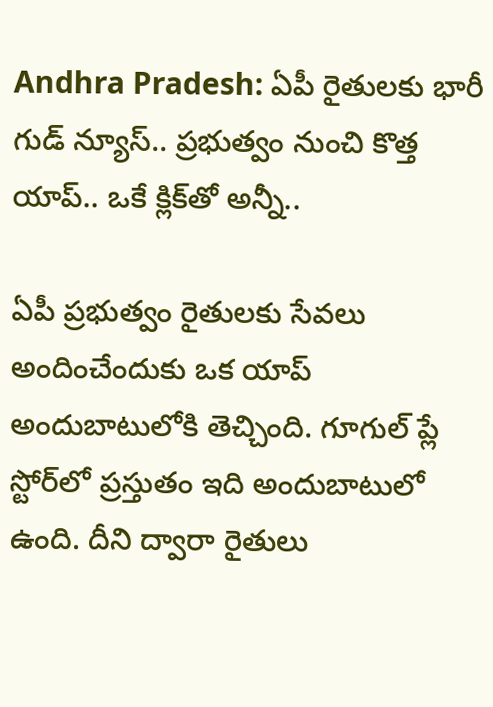Andhra Pradesh: ఏపీ రైతులకు భారీ గుడ్ న్యూస్.. ప్రభుత్వం నుంచి కొత్త యాప్.. ఒకే క్లిక్‌తో అన్నీ..

ఏపీ ప్రభుత్వం రైతులకు సేవలు అందించేందుకు ఒక యాప్ అందుబాటులోకి తెచ్చింది. గూగుల్ ప్లే స్టోర్‌లో ప్రస్తుతం ఇది అందుబాటులో ఉంది. దీని ద్వారా రైతులు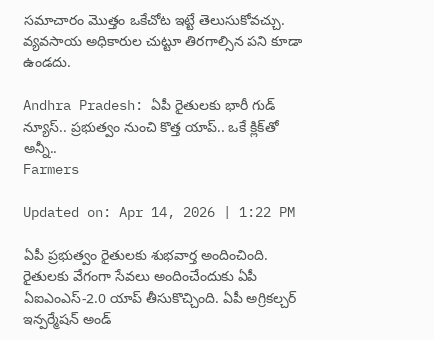సమాచారం మొత్తం ఒకేచోట ఇట్టే తెలుసుకోవచ్చు. వ్యవసాయ అధికారుల చుట్టూ తిరగాల్సిన పని కూడా ఉండదు.

Andhra Pradesh: ఏపీ రైతులకు భారీ గుడ్ న్యూస్.. ప్రభుత్వం నుంచి కొత్త యాప్.. ఒకే క్లిక్‌తో అన్నీ..
Farmers

Updated on: Apr 14, 2026 | 1:22 PM

ఏపీ ప్రభుత్వం రైతులకు శుభవార్త అందించింది. రైతులకు వేగంగా సేవలు అందించేందుకు ఏపీ ఏఐఎంఎస్-2.0 యాప్ తీసుకొచ్చింది. ఏపీ అగ్రికల్చర్ ఇన్పర్మేషన్ అండ్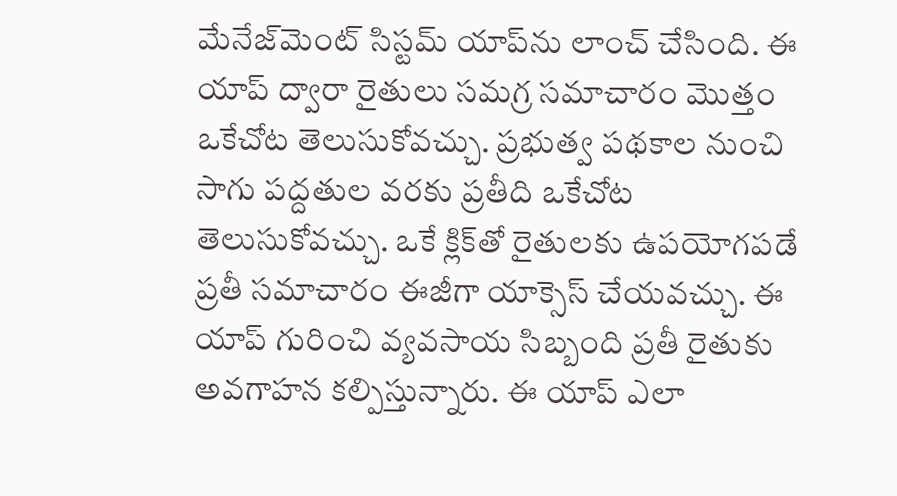మేనేజ్‌మెంట్ సిస్టమ్ యాప్‌ను లాంచ్ చేసింది. ఈ యాప్ ద్వారా రైతులు సమగ్ర సమాచారం మొత్తం ఒకేచోట తెలుసుకోవచ్చు. ప్రభుత్వ పథకాల నుంచి సాగు పద్దతుల వరకు ప్రతీది ఒకేచోట తెలుసుకోవచ్చు. ఒకే క్లిక్‌తో రైతులకు ఉపయోగపడే ప్రతీ సమాచారం ఈజీగా యాక్సెస్ చేయవచ్చు. ఈ యాప్ గురించి వ్యవసాయ సిబ్బంది ప్రతీ రైతుకు అవగాహన కల్పిస్తున్నారు. ఈ యాప్ ఎలా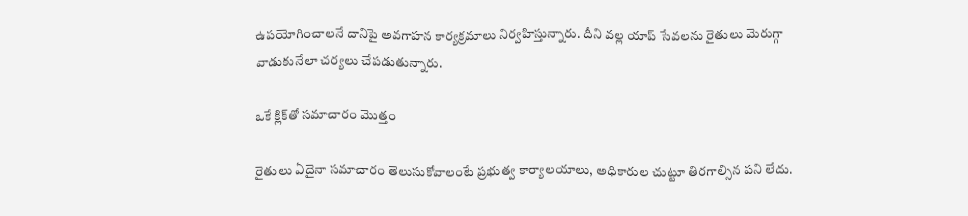ఉపయోగించాలనే దానిపై అవగాహన కార్యక్రమాలు నిర్వహిస్తున్నారు. దీని వల్ల యాప్ సేవలను రైతులు మెరుగ్గా వాడుకునేలా చర్యలు చేపడుతున్నారు.

ఒకే క్లిక్‌తో సమాచారం మొత్తం

రైతులు ఏదైనా సమాచారం తెలుసుకోవాలంటే ప్రభుత్వ కార్యాలయాలు, అధికారుల చుట్టూ తిరగాల్సిన పని లేదు.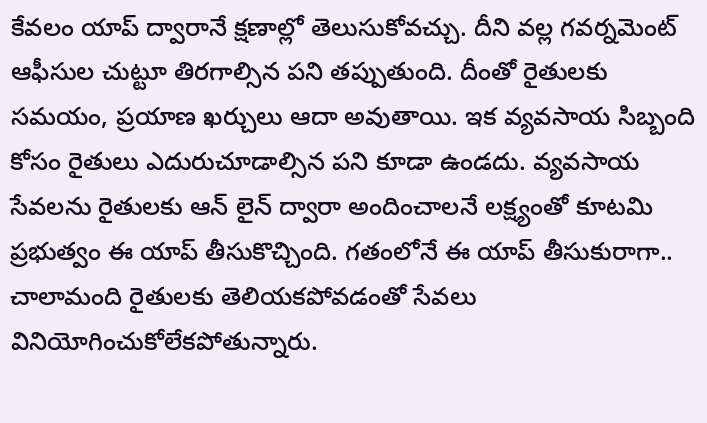కేవలం యాప్ ద్వారానే క్షణాల్లో తెలుసుకోవచ్చు. దీని వల్ల గవర్నమెంట్ ఆఫీసుల చుట్టూ తిరగాల్సిన పని తప్పుతుంది. దీంతో రైతులకు సమయం, ప్రయాణ ఖర్చులు ఆదా అవుతాయి. ఇక వ్యవసాయ సిబ్బంది కోసం రైతులు ఎదురుచూడాల్సిన పని కూడా ఉండదు. వ్యవసాయ సేవలను రైతులకు ఆన్ లైన్ ద్వారా అందించాలనే లక్ష్యంతో కూటమి ప్రభుత్వం ఈ యాప్ తీసుకొచ్చింది. గతంలోనే ఈ యాప్ తీసుకురాగా.. చాలామంది రైతులకు తెలియకపోవడంతో సేవలు వినియోగించుకోలేకపోతున్నారు.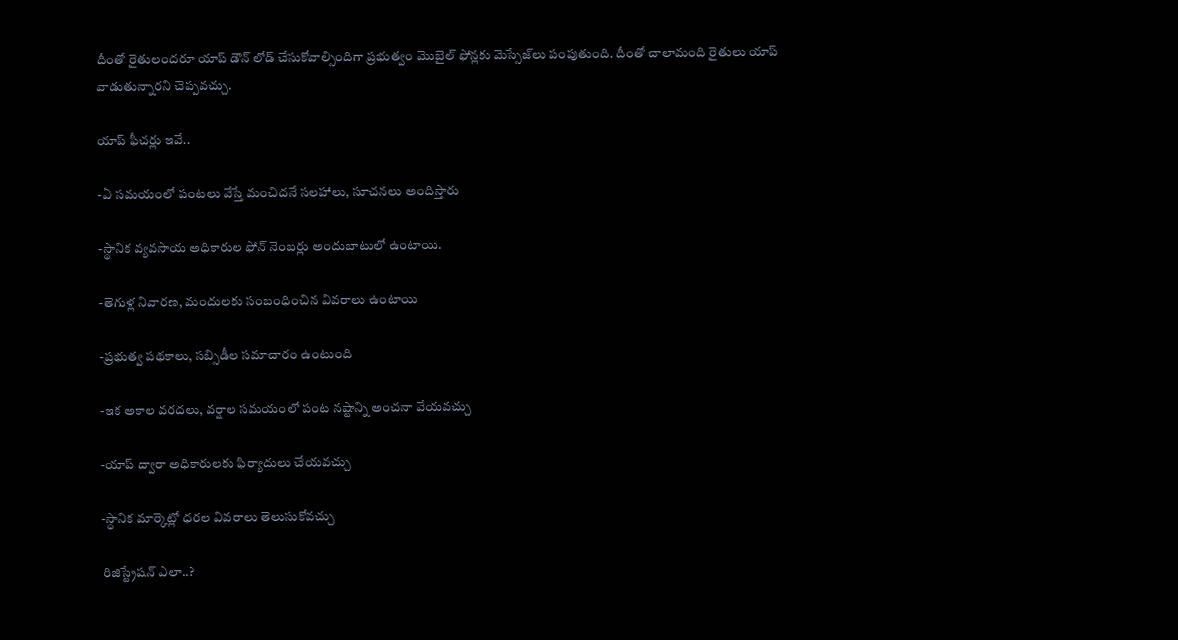దీంతో రైతులందరూ యాప్ డౌన్ లోడ్ చేసుకోవాల్సిందిగా ప్రభుత్వం మొబైల్ ఫోన్లకు మెస్సేజ్‌లు పంపుతుంది. దీంతో చాలామంది రైతులు యాప్ వాడుతున్నారని చెప్పవచ్చు.

యాప్ ఫీచర్లు ఇవే..

-ఏ సమయంలో పంటలు వేస్తే మంచిదనే సలహాలు, సూచనలు అందిస్తారు

-స్థానిక వ్యవసాయ అధికారుల ఫోన్ నెంబర్లు అందుబాటులో ఉంటాయి.

-తెగుళ్ల నివారణ, మందులకు సంబంధించిన వివరాలు ఉంటాయి

-ప్రభుత్వ పథకాలు, సబ్సిడీల సమాచారం ఉంటుంది

-ఇక అకాల వరదలు, వర్షాల సమయంలో పంట నష్టాన్ని అంచనా వేయవచ్చు

-యాప్ ద్వారా అధికారులకు ఫిర్యాదులు చేయవచ్చు

-స్ధానిక మార్కెట్లో ధరల వివరాలు తెలుసుకోవచ్చు

రిజిస్ట్రేషన్ ఎలా..?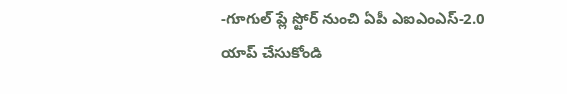-గూగుల్ ప్లే స్టోర్ నుంచి ఏపీ ఎఐఎంఎస్-2.0 యాప్ చేసుకోండి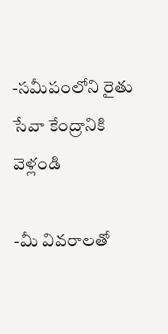-సమీపంలోని రైతు సేవా కేంద్రానికి వెళ్లండి

-మీ వివరాలతో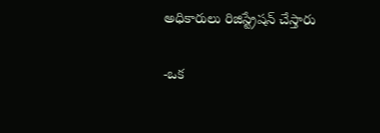అధికారులు రిజిస్ట్రేషన్ చేస్తారు

-ఒక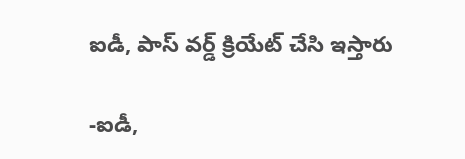ఐడీ, పాస్ వర్డ్ క్రియేట్ చేసి ఇస్తారు

-ఐడీ,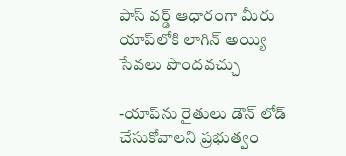పాస్ వర్డ్ ఆధారంగా మీరు యాప్‌లోకి లాగిన్ అయ్యి సేవలు పొందవచ్చు

-యాప్‌ను రైతులు డౌన్ లోడ్ చేసుకోవాలని ప్రభుత్వం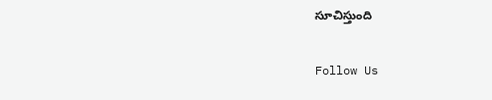సూచిస్తుంది

Follow Us